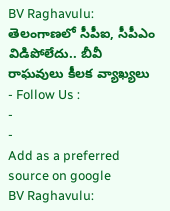BV Raghavulu: తెలంగాణలో సీపీఐ, సీపీఎం విడిపోలేదు.. బీవీ రాఘవులు కీలక వ్యాఖ్యలు
- Follow Us :
-
-
Add as a preferred
source on google
BV Raghavulu: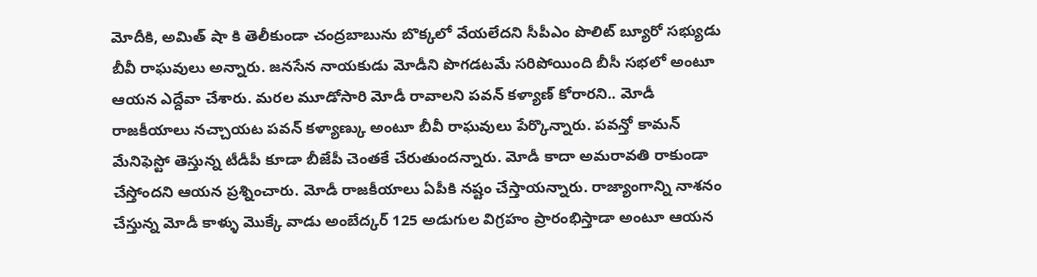మోదీకి, అమిత్ షా కి తెలీకుండా చంద్రబాబును బొక్కలో వేయలేదని సీపీఎం పొలిట్ బ్యూరో సభ్యుడు బీవీ రాఘవులు అన్నారు. జనసేన నాయకుడు మోడీని పొగడటమే సరిపోయింది బీసీ సభలో అంటూ ఆయన ఎద్దేవా చేశారు. మరల మూడోసారి మోడీ రావాలని పవన్ కళ్యాణ్ కోరారని.. మోడీ రాజకీయాలు నచ్చాయట పవన్ కళ్యాణ్కు అంటూ బీవీ రాఘవులు పేర్కొన్నారు. పవన్తో కామన్ మేనిఫెస్టో తెస్తున్న టీడీపీ కూడా బీజేపీ చెంతకే చేరుతుందన్నారు. మోడీ కాదా అమరావతి రాకుండా చేస్తోందని ఆయన ప్రశ్నించారు. మోడీ రాజకీయాలు ఏపీకి నష్టం చేస్తాయన్నారు. రాజ్యాంగాన్ని నాశనం చేస్తున్న మోడీ కాళ్ళు మొక్కే వాడు అంబేద్కర్ 125 అడుగుల విగ్రహం ప్రారంభిస్తాడా అంటూ ఆయన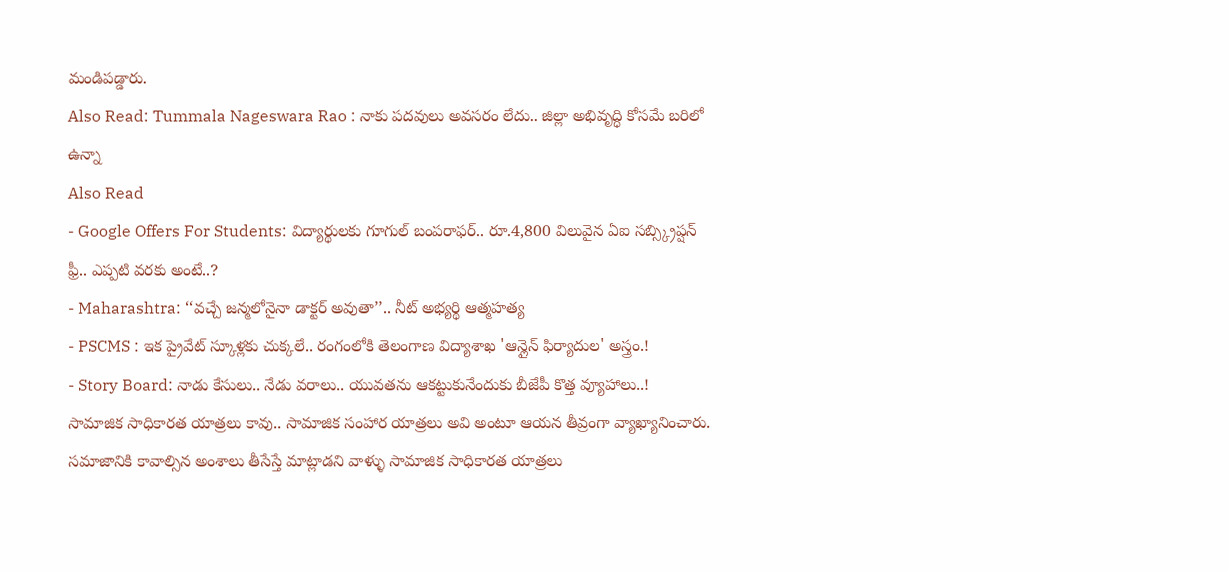మండిపడ్డారు.
Also Read: Tummala Nageswara Rao : నాకు పదవులు అవసరం లేదు.. జిల్లా అభివృద్ధి కోసమే బరిలో ఉన్నా
Also Read
- Google Offers For Students: విద్యార్థులకు గూగుల్ బంపరాఫర్.. రూ.4,800 విలువైన ఏఐ సబ్స్క్రిప్షన్ ఫ్రీ.. ఎప్పటి వరకు అంటే..?
- Maharashtra: ‘‘వచ్చే జన్మలోనైనా డాక్టర్ అవుతా’’.. నీట్ అభ్యర్థి ఆత్మహత్య
- PSCMS : ఇక ప్రైవేట్ స్కూళ్లకు చుక్కలే.. రంగంలోకి తెలంగాణ విద్యాశాఖ 'ఆన్లైన్ ఫిర్యాదుల' అస్త్రం.!
- Story Board: నాడు కేసులు.. నేడు వరాలు.. యువతను ఆకట్టుకునేందుకు బీజేపీ కొత్త వ్యూహాలు..!
సామాజిక సాధికారత యాత్రలు కావు.. సామాజిక సంహార యాత్రలు అవి అంటూ ఆయన తీవ్రంగా వ్యాఖ్యానించారు. సమాజానికి కావాల్సిన అంశాలు తీసేస్తే మాట్లాడని వాళ్ళు సామాజిక సాధికారత యాత్రలు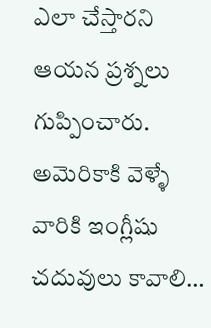ఎలా చేస్తారని ఆయన ప్రశ్నలు గుప్పించారు. అమెరికాకి వెళ్ళే వారికి ఇంగ్లీషు చదువులు కావాలి…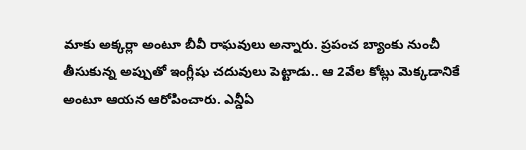మాకు అక్కర్లా అంటూ బీవీ రాఘవులు అన్నారు. ప్రపంచ బ్యాంకు నుంచీ తీసుకున్న అప్పుతో ఇంగ్లీషు చదువులు పెట్టాడు.. ఆ 2వేల కోట్లు మెక్కడానికే అంటూ ఆయన ఆరోపించారు. ఎన్డీఏ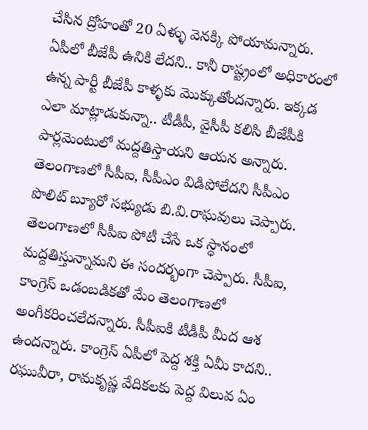చేసిన ద్రోహంతో 20 ఏళ్ళు వెనక్కి పోయామన్నారు. ఏపీలో బీజేపీ ఉనికి లేదని.. కానీ రాష్ట్రంలో అధికారంలో ఉన్న పార్టీ బీజేపీ కాళ్ళకు మొక్కుతోందన్నారు. ఇక్కడ ఎలా మాట్లాడుకున్నా.. టీడీపీ, వైసీపీ కలిసి బీజేపీకి పార్లమెంటులో మద్దతిస్తాయని ఆయన అన్నారు.
తెలంగాణలో సీపీఐ, సీపీఎం విడిపోలేదని సీపీఎం పొలిట్ బ్యూరో సభ్యుడు బి.వి.రాఘవులు చెప్పారు. తెలంగాణలో సీపీఐ పోటీ చేసే ఒక స్ధానంలో మద్దతిస్తున్నామని ఈ సందర్భంగా చెప్పారు. సీపీఐ, కాంగ్రెస్ ఒడంబడికతో మేం తెలంగాణలో అంగీకరించలేదన్నారు. సీపీఐకి టీడీపీ మీద ఆశ ఉందన్నారు. కాంగ్రెస్ ఏపీలో పెద్ద శక్తి ఏమీ కాదని.. రఘువీరా, రామకృష్ణ వేదికలకు పెద్ద విలువ ఏం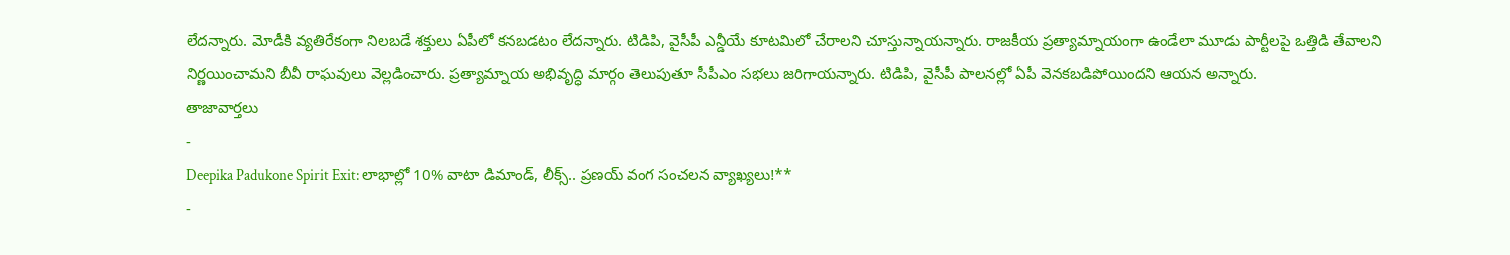లేదన్నారు. మోడీకి వ్యతిరేకంగా నిలబడే శక్తులు ఏపీలో కనబడటం లేదన్నారు. టిడిపి, వైసీపీ ఎన్డీయే కూటమిలో చేరాలని చూస్తున్నాయన్నారు. రాజకీయ ప్రత్యామ్నాయంగా ఉండేలా మూడు పార్టీలపై ఒత్తిడి తేవాలని నిర్ణయించామని బీవీ రాఘవులు వెల్లడించారు. ప్రత్యామ్నాయ అభివృద్ధి మార్గం తెలుపుతూ సీపీఎం సభలు జరిగాయన్నారు. టిడిపి, వైసీపీ పాలనల్లో ఏపీ వెనకబడిపోయిందని ఆయన అన్నారు.
తాజావార్తలు
-
Deepika Padukone Spirit Exit: లాభాల్లో 10% వాటా డిమాండ్, లీక్స్.. ప్రణయ్ వంగ సంచలన వ్యాఖ్యలు!**
-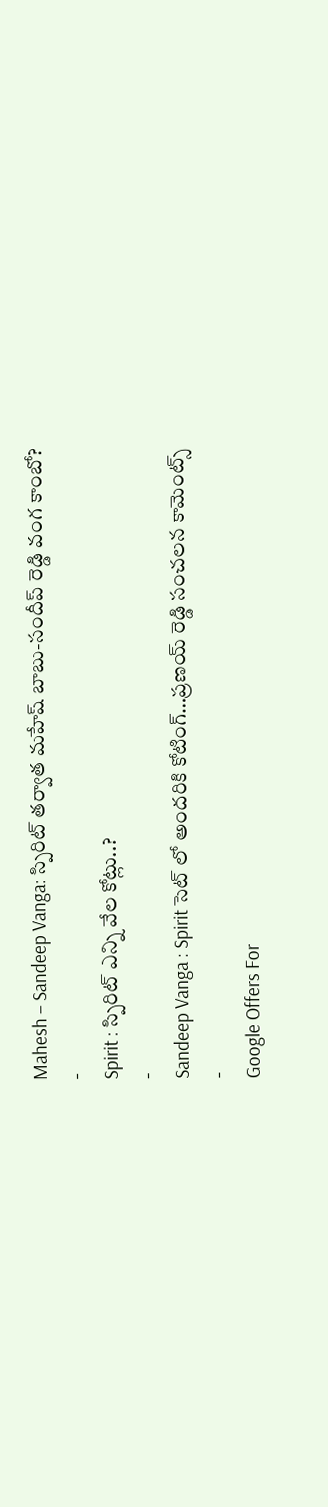Mahesh – Sandeep Vanga: స్పిరిట్ తర్వాత మహేష్ బాబు-సందీప్ రెడ్డి వంగ కాంబో?
-
Spirit : స్పిరిట్ ఎన్ని వేల కోట్లు..?
-
Sandeep Vanga : Spirit సెట్ లో అందరికి కోటింగ్…ప్రణయ్ రెడ్డి సంచలన కామెంట్స్
-
Google Offers For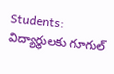Students: విద్యార్థులకు గూగుల్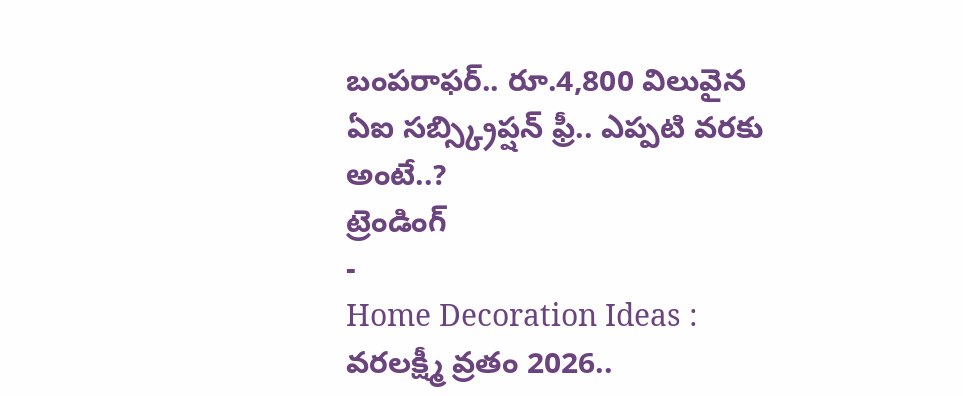బంపరాఫర్.. రూ.4,800 విలువైన ఏఐ సబ్స్క్రిప్షన్ ఫ్రీ.. ఎప్పటి వరకు అంటే..?
ట్రెండింగ్
-
Home Decoration Ideas : వరలక్ష్మీ వ్రతం 2026..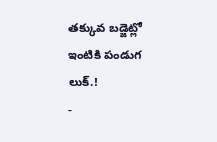తక్కువ బడ్జెట్లో ఇంటికి పండుగ లుక్.!
-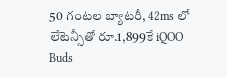50 గంటల బ్యాటరీ, 42ms లో లేటెన్సీతో రూ.1,899కే iQOO Buds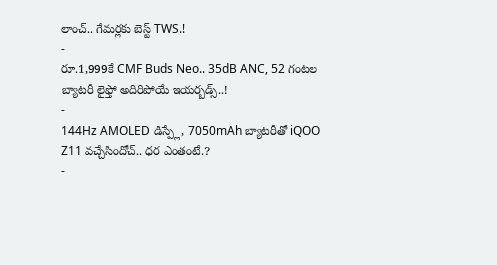లాంచ్.. గేమర్లకు బెస్ట్ TWS.!
-
రూ.1,999కే CMF Buds Neo.. 35dB ANC, 52 గంటల బ్యాటరీ లైఫ్తో అదిరిపోయే ఇయర్బడ్స్..!
-
144Hz AMOLED డిస్ప్లే, 7050mAh బ్యాటరీతో iQOO Z11 వచ్చేసిందోచ్.. ధర ఎంతంటే.?
-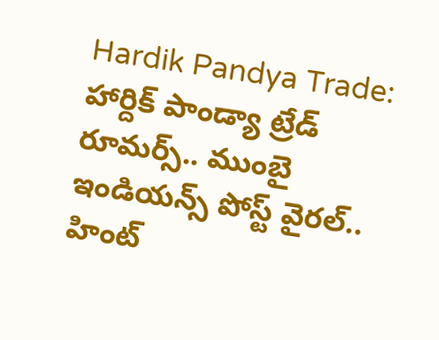Hardik Pandya Trade: హార్దిక్ పాండ్యా ట్రేడ్ రూమర్స్.. ముంబై ఇండియన్స్ పోస్ట్ వైరల్.. హింట్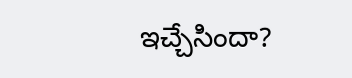ఇచ్చేసిందా?